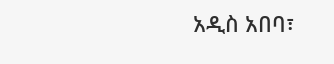አዲስ አበባ፣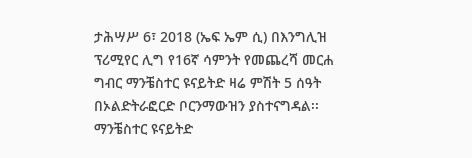ታሕሣሥ 6፣ 2018 (ኤፍ ኤም ሲ) በእንግሊዝ ፕሪሚየር ሊግ የ16ኛ ሳምንት የመጨረሻ መርሐ ግብር ማንቼስተር ዩናይትድ ዛሬ ምሽት 5 ሰዓት በኦልድትራፎርድ ቦርንማውዝን ያስተናግዳል፡፡
ማንቼስተር ዩናይትድ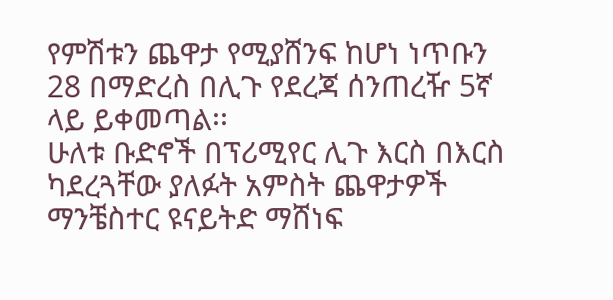የምሽቱን ጨዋታ የሚያሸንፍ ከሆነ ነጥቡን 28 በማድረስ በሊጉ የደረጃ ሰንጠረዥ 5ኛ ላይ ይቀመጣል፡፡
ሁለቱ ቡድኖች በፕሪሚየር ሊጉ እርስ በእርስ ካደረጓቸው ያለፉት አምስት ጨዋታዎች ማንቼስተር ዩናይትድ ማሸነፍ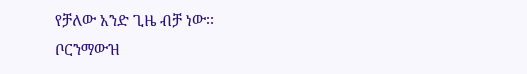የቻለው አንድ ጊዜ ብቻ ነው፡፡
ቦርንማውዝ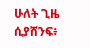ሁለት ጊዜ ሲያሸንፍ፥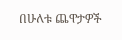በሁለቱ ጨዋታዎች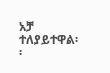አቻ ተለያይተዋል፡፡